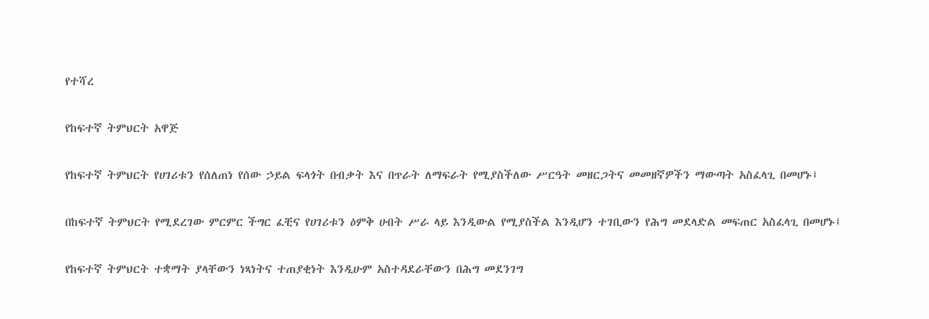የተሻረ

የከፍተኛ ትምህርት አዋጅ

የከፍተኛ ትምህርት የሀገሪቱን የሰለጠነ የሰው ኃይል ፍላጎት በብቃት እና በጥራት ለማፍራት የሚያስችለው ሥርዓት መዘርጋትና መመዘኛዎችን ማውጣት አስፈላጊ በመሆኑ፤

በከፍተኛ ትምህርት የሚደረገው ምርምር ችግር ፈቺና የሀገሪቱን ዕምቅ ሀብት ሥራ ላይ እንዲውል የሚያስችል እንዲሆን ተገቢውን የሕግ መደላድል መፍጠር አስፈላጊ በመሆኑ፤

የከፍተኛ ትምህርት ተቋማት ያላቸውን ነጻነትና ተጠያቂነት እንዲሁም አስተዳደራቸውን በሕግ መደንገግ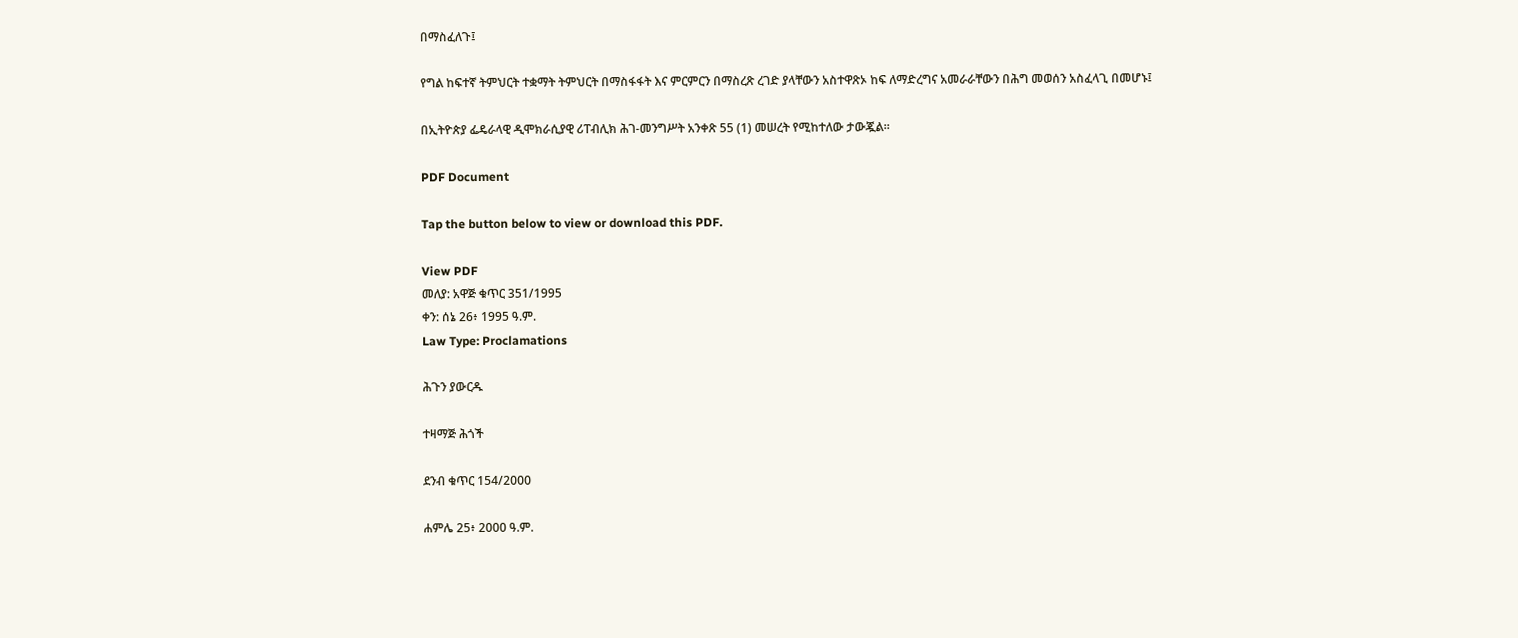በማስፈለጉ፤

የግል ከፍተኛ ትምህርት ተቋማት ትምህርት በማስፋፋት እና ምርምርን በማስረጽ ረገድ ያላቸውን አስተዋጽኦ ከፍ ለማድረግና አመራራቸውን በሕግ መወሰን አስፈላጊ በመሆኑ፤

በኢትዮጵያ ፌዴራላዊ ዲሞክራሲያዊ ሪፐብሊክ ሕገ-መንግሥት አንቀጽ 55 (1) መሠረት የሚከተለው ታውጇል።

PDF Document

Tap the button below to view or download this PDF.

View PDF
መለያ: አዋጅ ቁጥር 351/1995
ቀን: ሰኔ 26፥ 1995 ዓ.ም.
Law Type: Proclamations

ሕጉን ያውርዱ

ተዛማጅ ሕጎች

ደንብ ቁጥር 154/2000

ሐምሌ 25፥ 2000 ዓ.ም.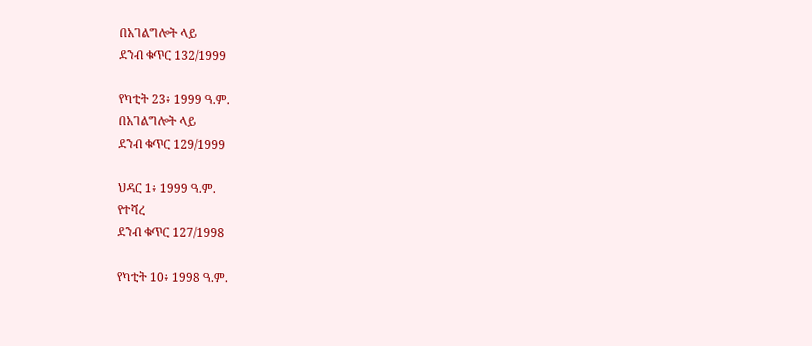በአገልግሎት ላይ
ደንብ ቁጥር 132/1999

የካቲት 23፥ 1999 ዓ.ም.
በአገልግሎት ላይ
ደንብ ቁጥር 129/1999

ህዳር 1፥ 1999 ዓ.ም.
የተሻረ
ደንብ ቁጥር 127/1998

የካቲት 10፥ 1998 ዓ.ም.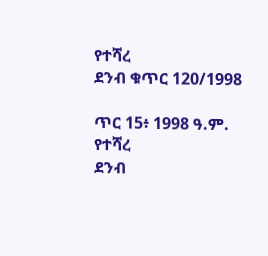የተሻረ
ደንብ ቁጥር 120/1998

ጥር 15፥ 1998 ዓ.ም.
የተሻረ
ደንብ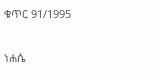ቁጥር 91/1995

ነሐሴ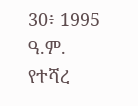30፥ 1995 ዓ.ም.
የተሻረ